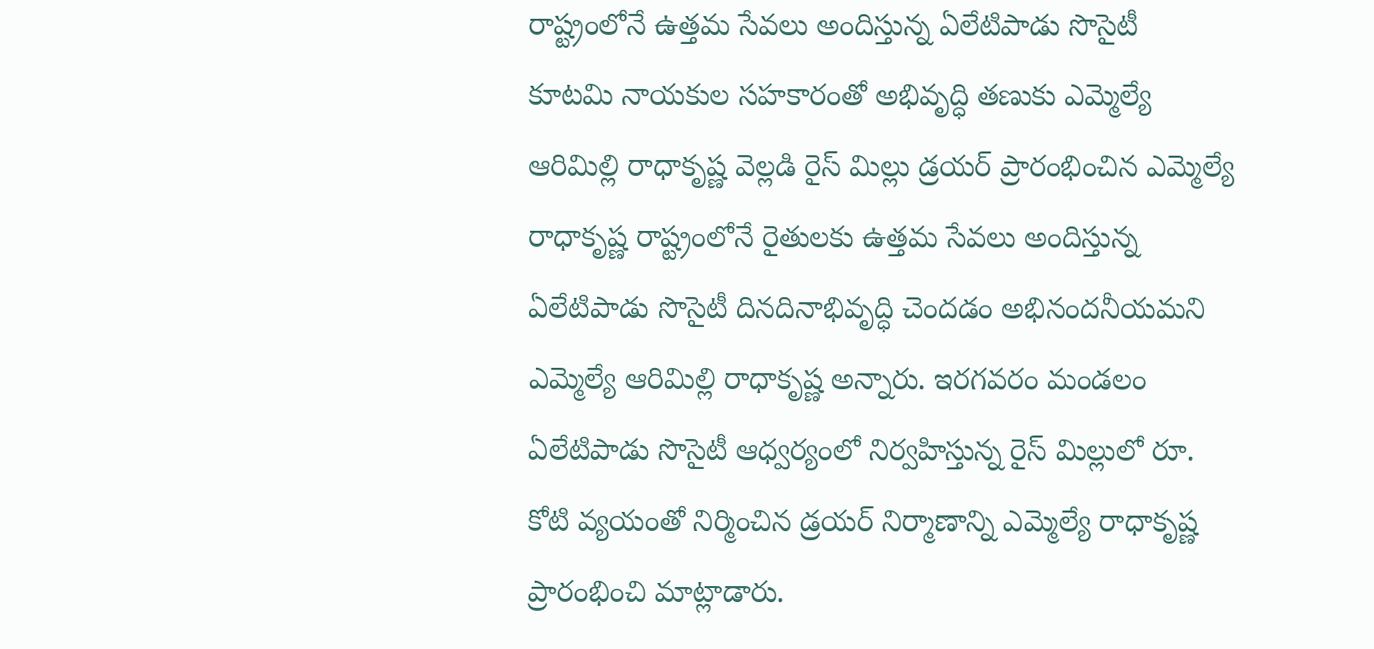రాష్ట్రంలోనే ఉత్తమ సేవలు అందిస్తున్న ఏలేటిపాడు సొసైటీ
కూటమి నాయకుల సహకారంతో అభివృద్ధి తణుకు ఎమ్మెల్యే ఆరిమిల్లి రాధాకృష్ణ వెల్లడి రైస్ మిల్లు డ్రయర్ ప్రారంభించిన ఎమ్మెల్యే రాధాకృష్ణ రాష్ట్రంలోనే రైతులకు ఉత్తమ సేవలు అందిస్తున్న ఏలేటిపాడు సొసైటీ దినదినాభివృద్ధి చెందడం అభినందనీయమని ఎమ్మెల్యే ఆరిమిల్లి రాధాకృష్ణ అన్నారు. ఇరగవరం మండలం ఏలేటిపాడు సొసైటీ ఆధ్వర్యంలో నిర్వహిస్తున్న రైస్ మిల్లులో రూ. కోటి వ్యయంతో నిర్మించిన డ్రయర్ నిర్మాణాన్ని ఎమ్మెల్యే రాధాకృష్ణ ప్రారంభించి మాట్లాడారు.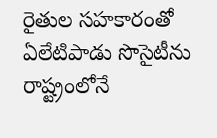రైతుల సహకారంతో ఏలేటిపాడు సొసైటీను రాష్ట్రంలోనే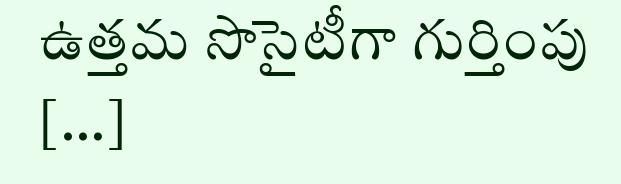ఉత్తమ సొసైటీగా గుర్తింపు […]